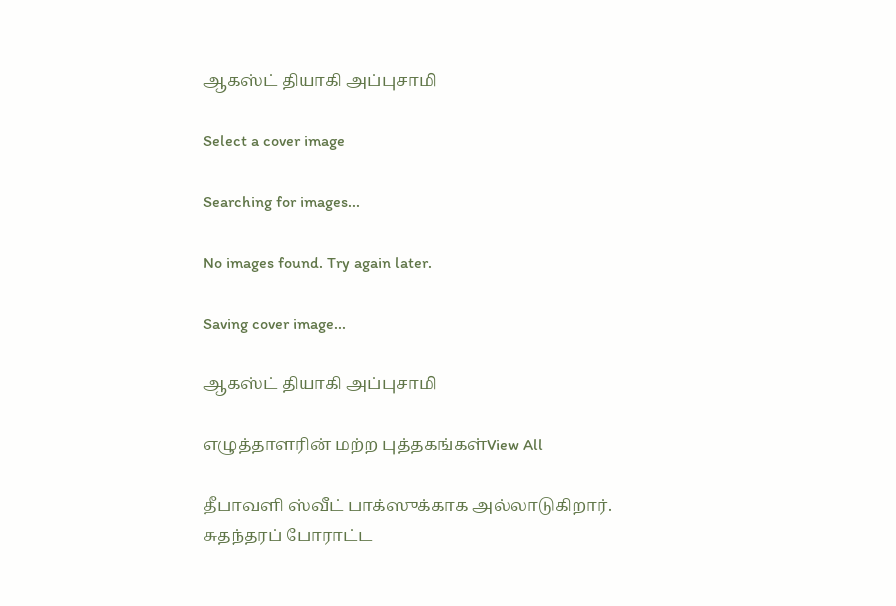ஆகஸ்ட் தியாகி அப்புசாமி

Select a cover image

Searching for images...

No images found. Try again later.

Saving cover image...

ஆகஸ்ட் தியாகி அப்புசாமி

எழுத்தாளரின் மற்ற புத்தகங்கள்View All

தீபாவளி ஸ்வீட் பாக்ஸுக்காக அல்லாடுகிறார். சுதந்தரப் போராட்ட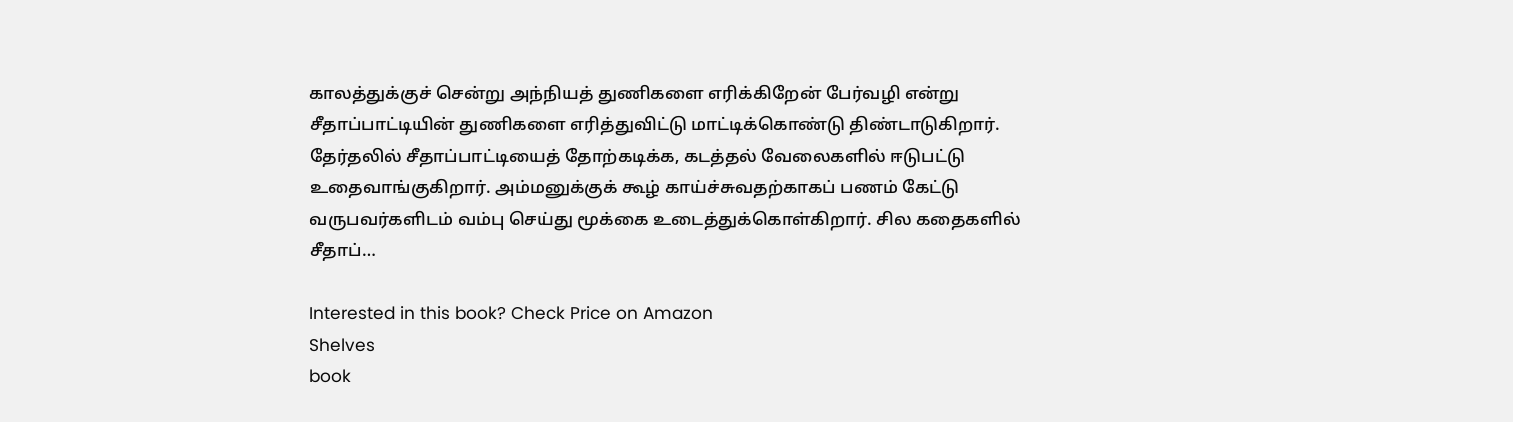காலத்துக்குச் சென்று அந்நியத் துணிகளை எரிக்கிறேன் பேர்வழி என்று சீதாப்பாட்டியின் துணிகளை எரித்துவிட்டு மாட்டிக்கொண்டு திண்டாடுகிறார். தேர்தலில் சீதாப்பாட்டியைத் தோற்கடிக்க, கடத்தல் வேலைகளில் ஈடுபட்டு உதைவாங்குகிறார். அம்மனுக்குக் கூழ் காய்ச்சுவதற்காகப் பணம் கேட்டு வருபவர்களிடம் வம்பு செய்து மூக்கை உடைத்துக்கொள்கிறார். சில கதைகளில் சீதாப்…

Interested in this book? Check Price on Amazon
Shelves
book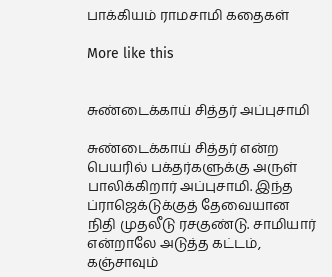பாக்கியம் ராமசாமி கதைகள்

More like this


சுண்டைக்காய் சித்தர் அப்புசாமி

சுண்டைக்காய் சித்தர் என்ற பெயரில் பக்தர்களுக்கு அருள் பாலிக்கிறார் அப்புசாமி. இந்த ப்ராஜெக்டுக்குத் தேவையான நிதி முதலீடு ரசகுண்டு. சாமியார் என்றாலே அடுத்த கட்டம், கஞ்சாவும்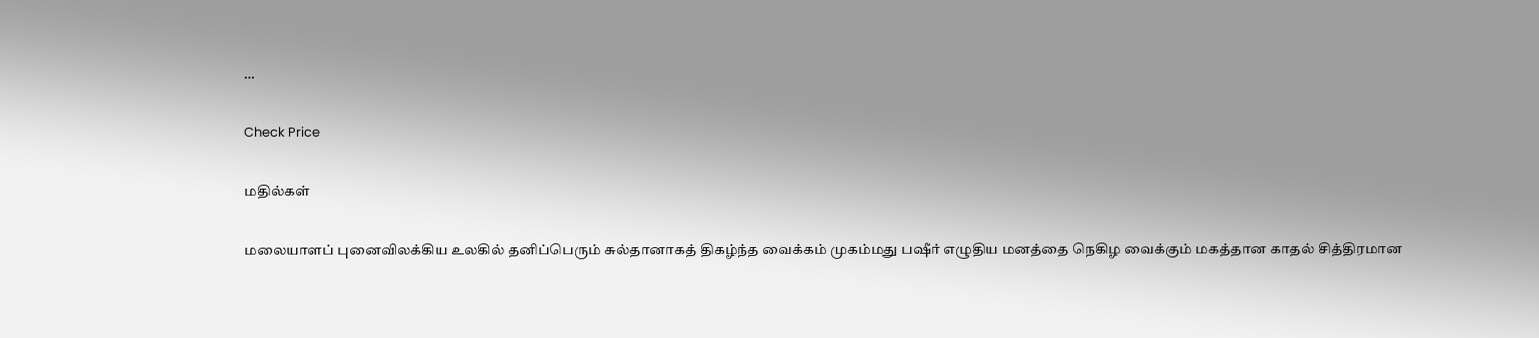…

Check Price

மதில்கள்

மலையாளப் புனைவிலக்கிய உலகில் தனிப்பெரும் சுல்தானாகத் திகழ்ந்த வைக்கம் முகம்மது பஷீர் எழுதிய மனத்தை நெகிழ வைக்கும் மகத்தான காதல் சித்திரமான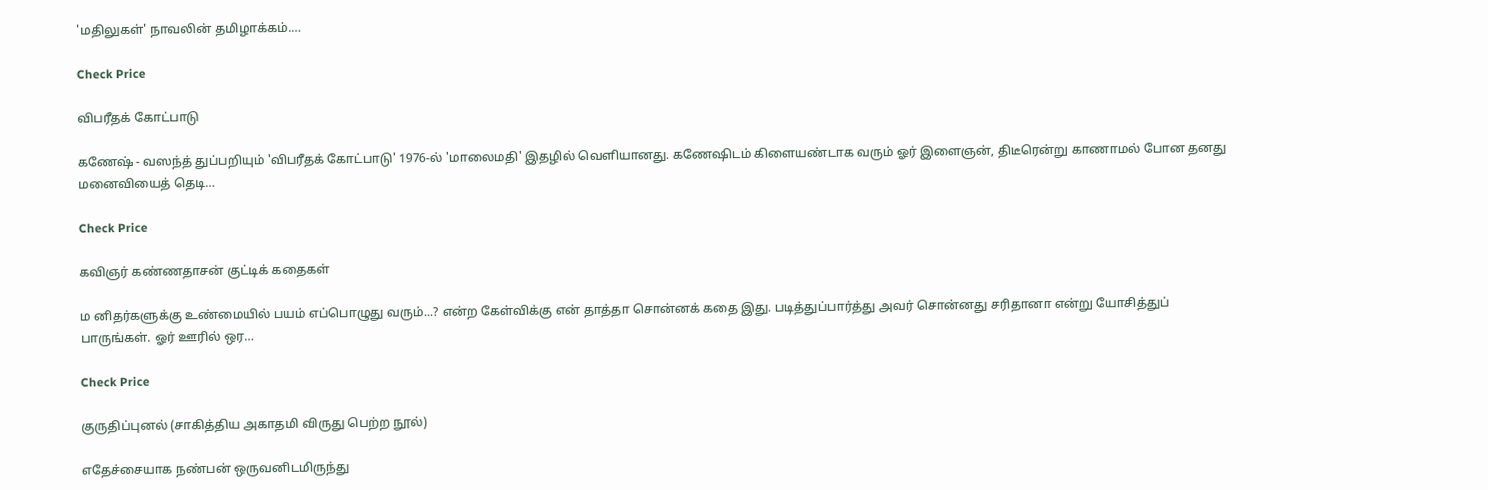'மதிலுகள்' நாவலின் தமிழாக்கம்.…

Check Price

விபரீதக் கோட்பாடு

கணேஷ் - வஸந்த் துப்பறியும் 'விபரீதக் கோட்பாடு' 1976-ல் 'மாலைமதி' இதழில் வெளியானது. கணேஷிடம் கிளையண்டாக வரும் ஓர் இளைஞன், திடீரென்று காணாமல் போன தனது மனைவியைத் தெடி…

Check Price

கவிஞர் கண்ணதாசன் குட்டிக் கதைகள்

ம னிதர்களுக்கு உண்மையில் பயம் எப்பொழுது வரும்...? என்ற கேள்விக்கு என் தாத்தா சொன்னக் கதை இது. படித்துப்பார்த்து அவர் சொன்னது சரிதானா என்று யோசித்துப் பாருங்கள். ஓர் ஊரில் ஒர…

Check Price

குருதிப்புனல் (சாகித்திய அகாதமி விருது பெற்ற நூல்)

எதேச்சையாக நண்பன் ஒருவனிடமிருந்து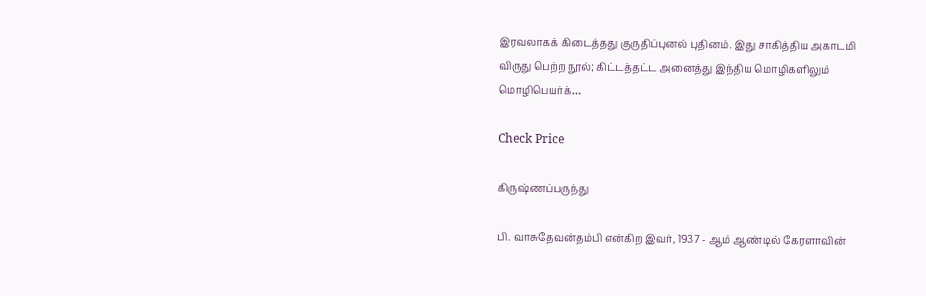இரவலாகக் கிடைத்தது குருதிப்புனல் புதினம். இது சாகித்திய அகாடமி விருது பெற்ற நூல்; கிட்டத்தட்ட அனைத்து இந்திய மொழிகளிலும் மொழிபெயர்க்…

Check Price

கிருஷ்ணப்பருந்து

பி. வாசுதேவன்தம்பி என்கிற இவர், 1937 - ஆம் ஆண்டில் கேரளாவின்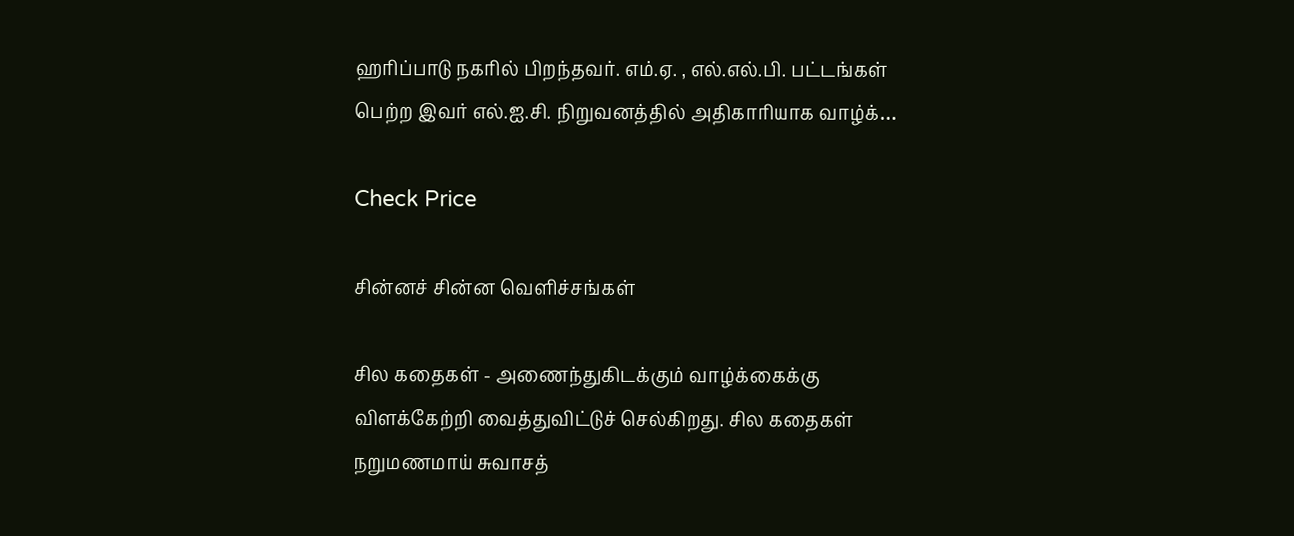ஹரிப்பாடு நகரில் பிறந்தவர். எம்.ஏ. , எல்.எல்.பி. பட்டங்கள் பெற்ற இவர் எல்.ஐ.சி. நிறுவனத்தில் அதிகாரியாக வாழ்க்…

Check Price

சின்னச் சின்ன வெளிச்சங்கள்

சில கதைகள் - அணைந்துகிடக்கும் வாழ்க்கைக்கு விளக்கேற்றி வைத்துவிட்டுச் செல்கிறது. சில கதைகள் நறுமணமாய் சுவாசத்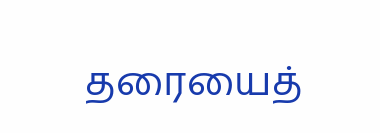தரையைத்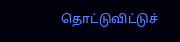தொட்டுவிட்டுச்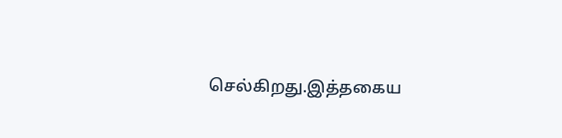செல்கிறது.இத்தகைய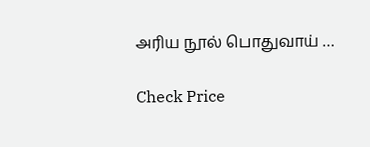அரிய நூல் பொதுவாய் …

Check Price